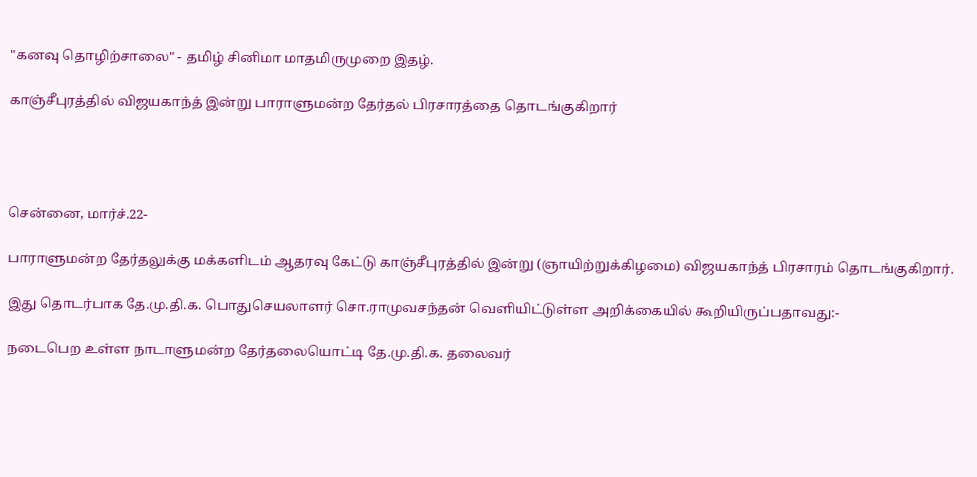"கனவு தொழிற்சாலை" - தமிழ் சினிமா மாதமிருமுறை இதழ்.

காஞ்சீபுரத்தில் விஜயகாந்த் இன்று பாராளுமன்ற தேர்தல் பிரசாரத்தை தொடங்குகிறார்




சென்னை, மார்ச்.22-

பாராளுமன்ற தேர்தலுக்கு மக்களிடம் ஆதரவு கேட்டு காஞ்சீபுரத்தில் இன்று (ஞாயிற்றுக்கிழமை) விஜயகாந்த் பிரசாரம் தொடங்குகிறார்.

இது தொடர்பாக தே.மு.தி.க. பொதுசெயலாளர் சொ.ராமுவசந்தன் வெளியிட்டுள்ள அறிக்கையில் கூறியிருப்பதாவது:-

நடைபெற உள்ள நாடாளுமன்ற தேர்தலையொட்டி தே.மு.தி.க. தலைவர்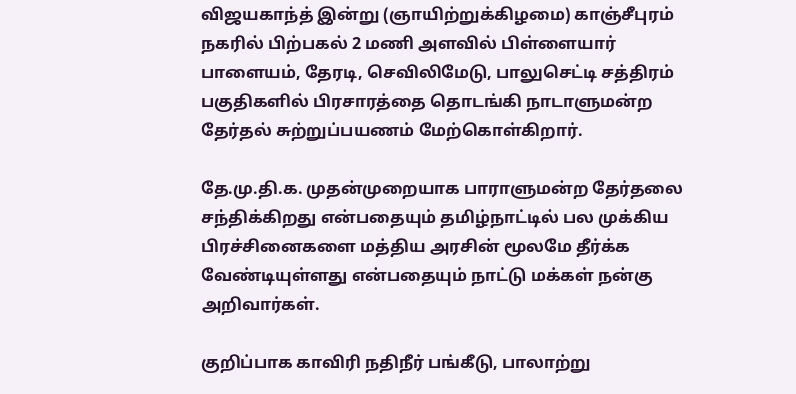விஜயகாந்த் இன்று (ஞாயிற்றுக்கிழமை) காஞ்சீபுரம் நகரில் பிற்பகல் 2 மணி அளவில் பிள்ளையார் பாளையம், தேரடி, செவிலிமேடு, பாலுசெட்டி சத்திரம் பகுதிகளில் பிரசாரத்தை தொடங்கி நாடாளுமன்ற தேர்தல் சுற்றுப்பயணம் மேற்கொள்கிறார்.

தே.மு.தி.க. முதன்முறையாக பாராளுமன்ற தேர்தலை சந்திக்கிறது என்பதையும் தமிழ்நாட்டில் பல முக்கிய பிரச்சினைகளை மத்திய அரசின் மூலமே தீர்க்க வேண்டியுள்ளது என்பதையும் நாட்டு மக்கள் நன்கு அறிவார்கள்.

குறிப்பாக காவிரி நதிநீர் பங்கீடு, பாலாற்று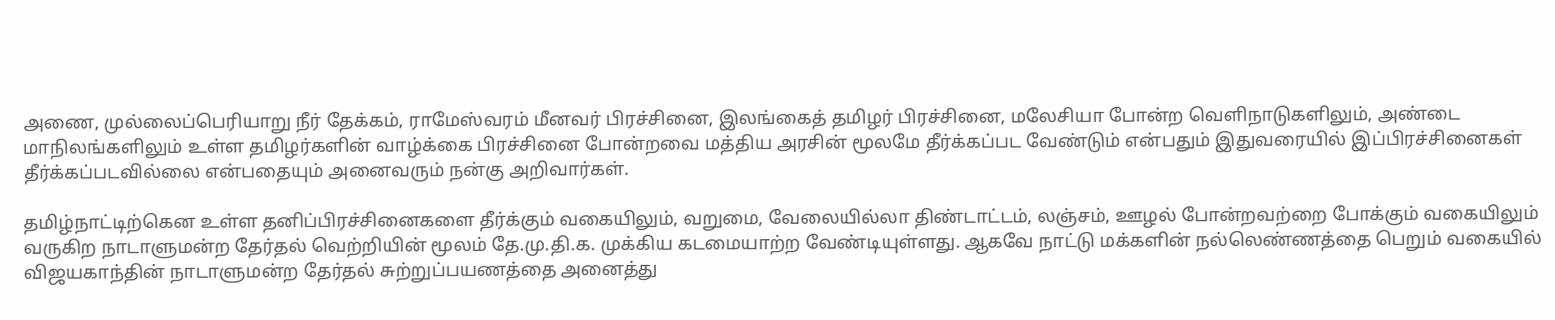அணை, முல்லைப்பெரியாறு நீர் தேக்கம், ராமேஸ்வரம் மீனவர் பிரச்சினை, இலங்கைத் தமிழர் பிரச்சினை, மலேசியா போன்ற வெளிநாடுகளிலும், அண்டை மாநிலங்களிலும் உள்ள தமிழர்களின் வாழ்க்கை பிரச்சினை போன்றவை மத்திய அரசின் மூலமே தீர்க்கப்பட வேண்டும் என்பதும் இதுவரையில் இப்பிரச்சினைகள் தீர்க்கப்படவில்லை என்பதையும் அனைவரும் நன்கு அறிவார்கள்.

தமிழ்நாட்டிற்கென உள்ள தனிப்பிரச்சினைகளை தீர்க்கும் வகையிலும், வறுமை, வேலையில்லா திண்டாட்டம், லஞ்சம், ஊழல் போன்றவற்றை போக்கும் வகையிலும் வருகிற நாடாளுமன்ற தேர்தல் வெற்றியின் மூலம் தே.மு.தி.க. முக்கிய கடமையாற்ற வேண்டியுள்ளது. ஆகவே நாட்டு மக்களின் நல்லெண்ணத்தை பெறும் வகையில் விஜயகாந்தின் நாடாளுமன்ற தேர்தல் சுற்றுப்பயணத்தை அனைத்து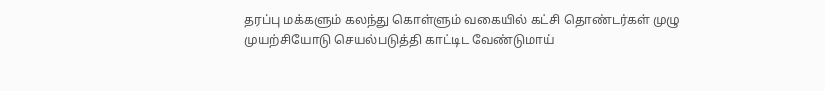தரப்பு மக்களும் கலந்து கொள்ளும் வகையில் கட்சி தொண்டர்கள் முழு முயற்சியோடு செயல்படுத்தி காட்டிட வேண்டுமாய்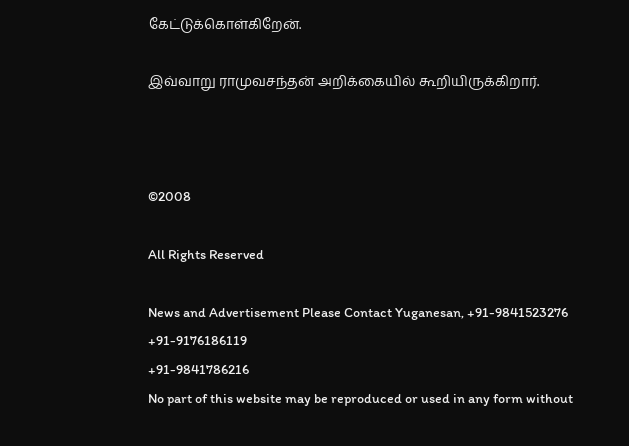கேட்டுக்கொள்கிறேன்.

இவ்வாறு ராமுவசந்தன் அறிக்கையில் கூறியிருக்கிறார்.



©2008

All Rights Reserved

News and Advertisement Please Contact Yuganesan, +91-9841523276
+91-9176186119
+91-9841786216
No part of this website may be reproduced or used in any form without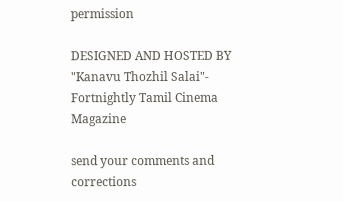permission

DESIGNED AND HOSTED BY "Kanavu Thozhil Salai"- Fortnightly Tamil Cinema Magazine

send your comments and corrections